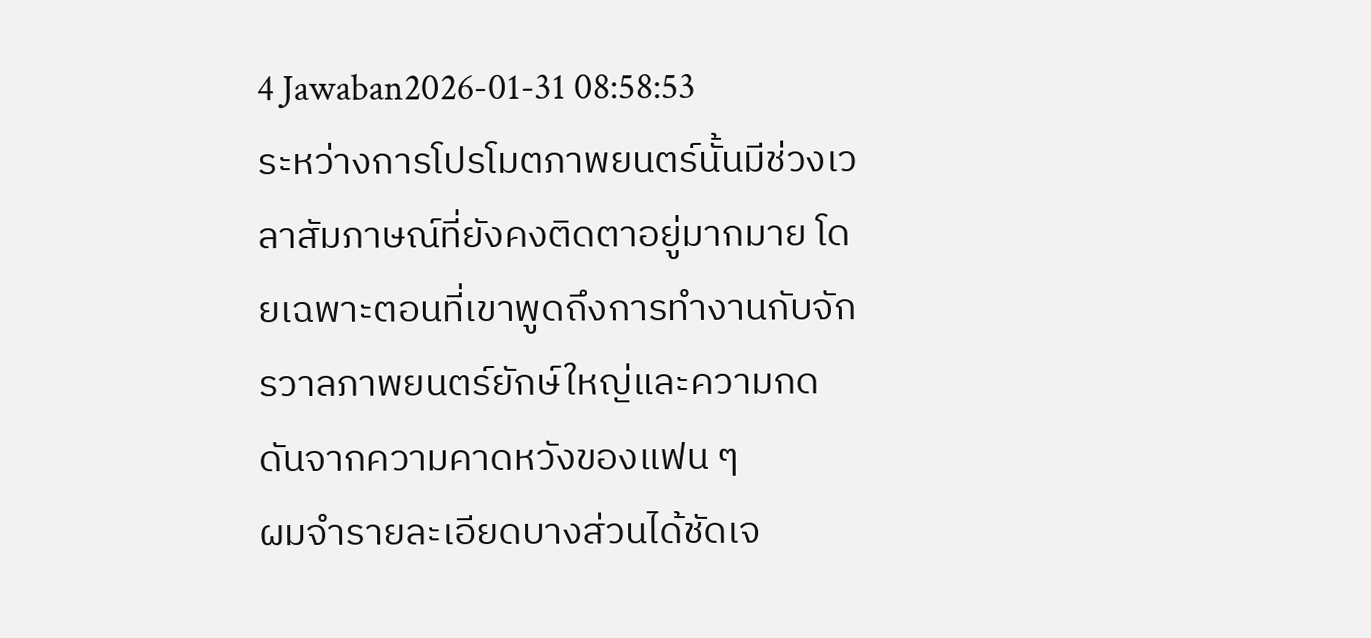4 Jawaban2026-01-31 08:58:53
ระหว่างการโปรโมตภาพยนตร์นั้นมีช่วงเวลาสัมภาษณ์ที่ยังคงติดตาอยู่มากมาย โดยเฉพาะตอนที่เขาพูดถึงการทำงานกับจักรวาลภาพยนตร์ยักษ์ใหญ่และความกดดันจากความคาดหวังของแฟน ๆ
ผมจำรายละเอียดบางส่วนได้ชัดเจ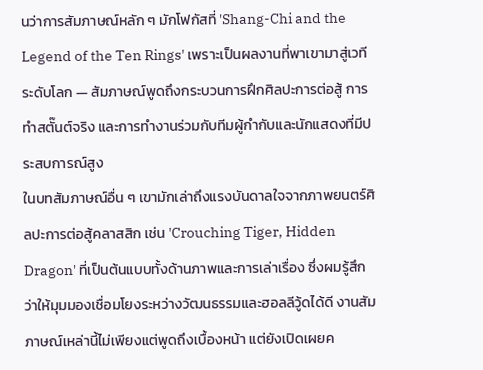นว่าการสัมภาษณ์หลัก ๆ มักโฟกัสที่ 'Shang-Chi and the Legend of the Ten Rings' เพราะเป็นผลงานที่พาเขามาสู่เวทีระดับโลก — สัมภาษณ์พูดถึงกระบวนการฝึกศิลปะการต่อสู้ การทำสตั๊นต์จริง และการทำงานร่วมกับทีมผู้กำกับและนักแสดงที่มีประสบการณ์สูง
ในบทสัมภาษณ์อื่น ๆ เขามักเล่าถึงแรงบันดาลใจจากภาพยนตร์ศิลปะการต่อสู้คลาสสิก เช่น 'Crouching Tiger, Hidden Dragon' ที่เป็นต้นแบบทั้งด้านภาพและการเล่าเรื่อง ซึ่งผมรู้สึกว่าให้มุมมองเชื่อมโยงระหว่างวัฒนธรรมและฮอลลีวู้ดได้ดี งานสัมภาษณ์เหล่านี้ไม่เพียงแต่พูดถึงเบื้องหน้า แต่ยังเปิดเผยค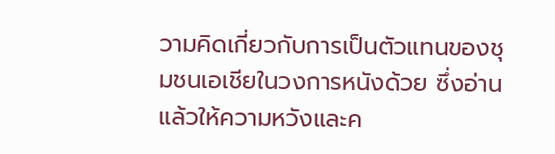วามคิดเกี่ยวกับการเป็นตัวแทนของชุมชนเอเชียในวงการหนังด้วย ซึ่งอ่านแล้วให้ความหวังและค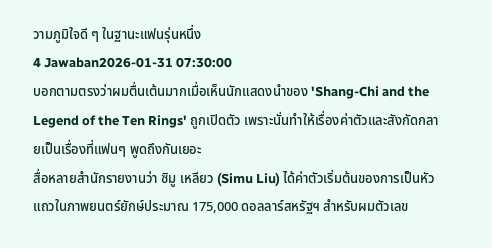วามภูมิใจดี ๆ ในฐานะแฟนรุ่นหนึ่ง
4 Jawaban2026-01-31 07:30:00
บอกตามตรงว่าผมตื่นเต้นมากเมื่อเห็นนักแสดงนำของ 'Shang-Chi and the Legend of the Ten Rings' ถูกเปิดตัว เพราะนั่นทำให้เรื่องค่าตัวและสังกัดกลายเป็นเรื่องที่แฟนๆ พูดถึงกันเยอะ
สื่อหลายสำนักรายงานว่า ซิมู เหลียว (Simu Liu) ได้ค่าตัวเริ่มต้นของการเป็นหัวแถวในภาพยนตร์ยักษ์ประมาณ 175,000 ดอลลาร์สหรัฐฯ สำหรับผมตัวเลข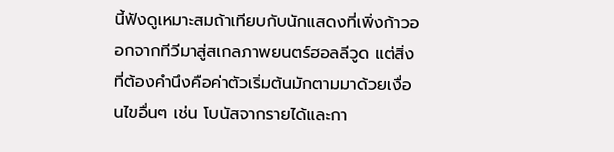นี้ฟังดูเหมาะสมถ้าเทียบกับนักแสดงที่เพิ่งก้าวออกจากทีวีมาสู่สเกลภาพยนตร์ฮอลลีวูด แต่สิ่งที่ต้องคำนึงคือค่าตัวเริ่มต้นมักตามมาด้วยเงื่อนไขอื่นๆ เช่น โบนัสจากรายได้และกา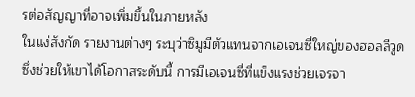รต่อสัญญาที่อาจเพิ่มขึ้นในภายหลัง
ในแง่สังกัด รายงานต่างๆ ระบุว่าซิมูมีตัวแทนจากเอเจนซี่ใหญ่ของฮอลลีวูด ซึ่งช่วยให้เขาได้โอกาสระดับนี้ การมีเอเจนซี่ที่แข็งแรงช่วยเจรจา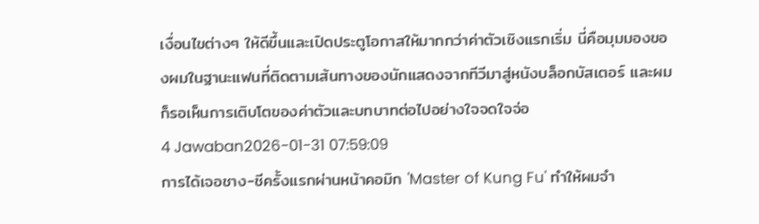เงื่อนไขต่างๆ ให้ดีขึ้นและเปิดประตูโอกาสให้มากกว่าค่าตัวเชิงแรกเริ่ม นี่คือมุมมองของผมในฐานะแฟนที่ติดตามเส้นทางของนักแสดงจากทีวีมาสู่หนังบล็อกบัสเตอร์ และผมก็รอเห็นการเติบโตของค่าตัวและบทบาทต่อไปอย่างใจจดใจจ่อ
4 Jawaban2026-01-31 07:59:09
การได้เจอชาง-ชีครั้งแรกผ่านหน้าคอมิก 'Master of Kung Fu' ทำให้ผมจำ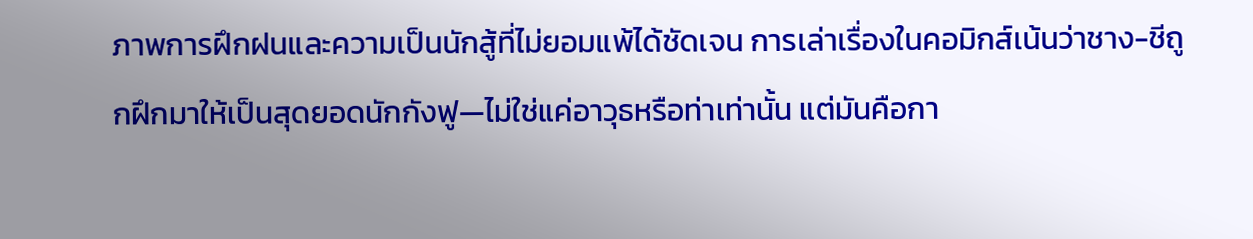ภาพการฝึกฝนและความเป็นนักสู้ที่ไม่ยอมแพ้ได้ชัดเจน การเล่าเรื่องในคอมิกส์เน้นว่าชาง-ชีถูกฝึกมาให้เป็นสุดยอดนักกังฟู—ไม่ใช่แค่อาวุธหรือท่าเท่านั้น แต่มันคือกา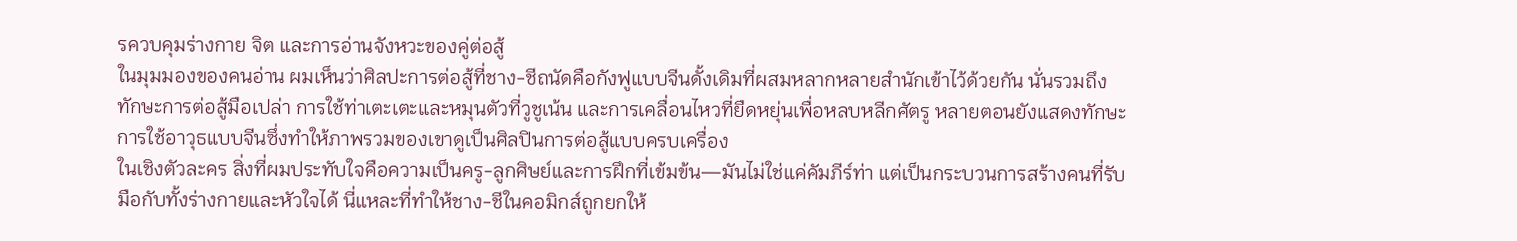รควบคุมร่างกาย จิต และการอ่านจังหวะของคู่ต่อสู้
ในมุมมองของคนอ่าน ผมเห็นว่าศิลปะการต่อสู้ที่ชาง-ชีถนัดคือกังฟูแบบจีนดั้งเดิมที่ผสมหลากหลายสำนักเข้าไว้ด้วยกัน นั่นรวมถึงทักษะการต่อสู้มือเปล่า การใช้ท่าเตะเตะและหมุนตัวที่วูชูเน้น และการเคลื่อนไหวที่ยืดหยุ่นเพื่อหลบหลีกศัตรู หลายตอนยังแสดงทักษะการใช้อาวุธแบบจีนซึ่งทำให้ภาพรวมของเขาดูเป็นศิลปินการต่อสู้แบบครบเครื่อง
ในเชิงตัวละคร สิ่งที่ผมประทับใจคือความเป็นครู-ลูกศิษย์และการฝึกที่เข้มข้น—มันไม่ใช่แค่คัมภีร์ท่า แต่เป็นกระบวนการสร้างคนที่รับมือกับทั้งร่างกายและหัวใจได้ นี่แหละที่ทำให้ชาง-ชีในคอมิกส์ถูกยกให้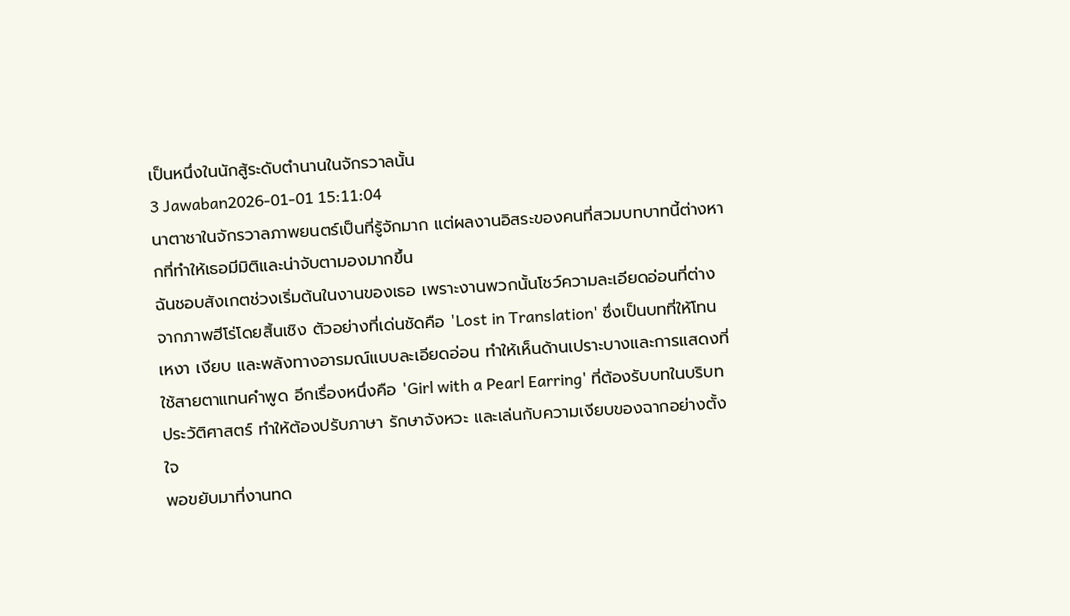เป็นหนึ่งในนักสู้ระดับตำนานในจักรวาลนั้น
3 Jawaban2026-01-01 15:11:04
นาตาชาในจักรวาลภาพยนตร์เป็นที่รู้จักมาก แต่ผลงานอิสระของคนที่สวมบทบาทนี้ต่างหากที่ทำให้เธอมีมิติและน่าจับตามองมากขึ้น
ฉันชอบสังเกตช่วงเริ่มต้นในงานของเธอ เพราะงานพวกนั้นโชว์ความละเอียดอ่อนที่ต่างจากภาพฮีโร่โดยสิ้นเชิง ตัวอย่างที่เด่นชัดคือ 'Lost in Translation' ซึ่งเป็นบทที่ให้โทนเหงา เงียบ และพลังทางอารมณ์แบบละเอียดอ่อน ทำให้เห็นด้านเปราะบางและการแสดงที่ใช้สายตาแทนคำพูด อีกเรื่องหนึ่งคือ 'Girl with a Pearl Earring' ที่ต้องรับบทในบริบทประวัติศาสตร์ ทำให้ต้องปรับภาษา รักษาจังหวะ และเล่นกับความเงียบของฉากอย่างตั้งใจ
พอขยับมาที่งานทด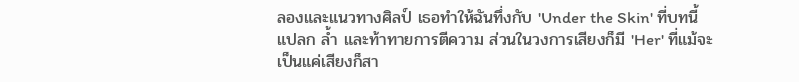ลองและแนวทางศิลป์ เธอทำให้ฉันทึ่งกับ 'Under the Skin' ที่บทนี้แปลก ล้ำ และท้าทายการตีความ ส่วนในวงการเสียงก็มี 'Her' ที่แม้จะเป็นแค่เสียงก็สา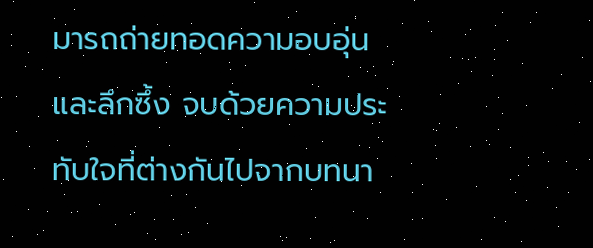มารถถ่ายทอดความอบอุ่นและลึกซึ้ง จบด้วยความประทับใจที่ต่างกันไปจากบทนา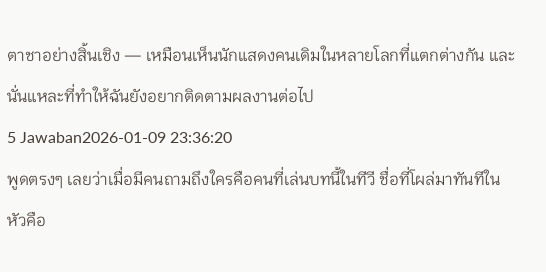ตาชาอย่างสิ้นเชิง — เหมือนเห็นนักแสดงคนเดิมในหลายโลกที่แตกต่างกัน และนั่นแหละที่ทำให้ฉันยังอยากติดตามผลงานต่อไป
5 Jawaban2026-01-09 23:36:20
พูดตรงๆ เลยว่าเมื่อมีคนถามถึงใครคือคนที่เล่นบทนี้ในทีวี ชื่อที่โผล่มาทันทีในหัวคือ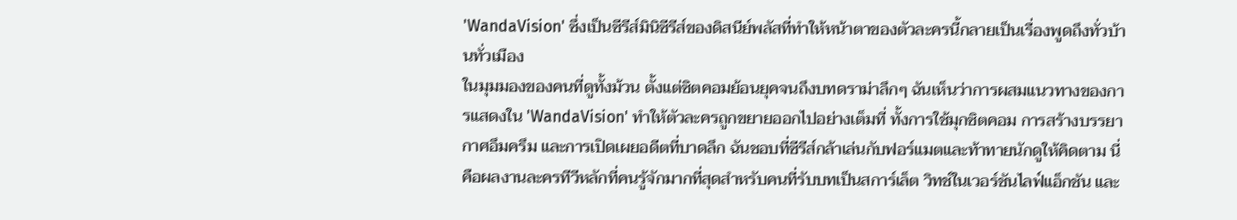'WandaVision' ซึ่งเป็นซีรีส์มินิซีรีส์ของดิสนีย์พลัสที่ทำให้หน้าตาของตัวละครนี้กลายเป็นเรื่องพูดถึงทั่วบ้านทั่วเมือง
ในมุมมองของคนที่ดูทั้งม้วน ตั้งแต่ซิตคอมย้อนยุคจนถึงบทดราม่าลึกๆ ฉันเห็นว่าการผสมแนวทางของการแสดงใน 'WandaVision' ทำให้ตัวละครถูกขยายออกไปอย่างเต็มที่ ทั้งการใช้มุกซิตคอม การสร้างบรรยากาศอึมครึม และการเปิดเผยอดีตที่บาดลึก ฉันชอบที่ซีรีส์กล้าเล่นกับฟอร์แมตและท้าทายนักดูให้คิดตาม นี่คือผลงานละครทีวีหลักที่คนรู้จักมากที่สุดสำหรับคนที่รับบทเป็นสการ์เล็ต วิทช์ในเวอร์ชันไลฟ์แอ็กชัน และ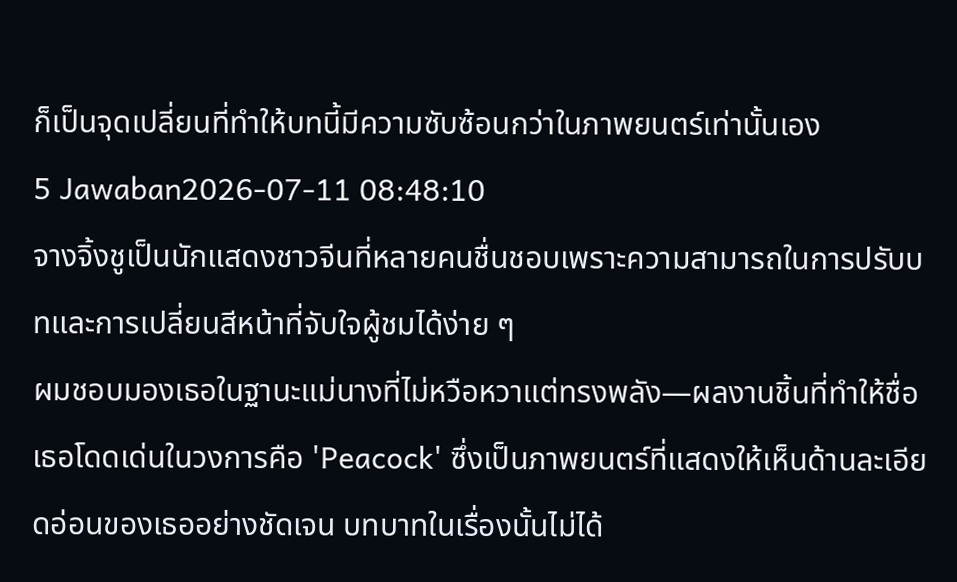ก็เป็นจุดเปลี่ยนที่ทำให้บทนี้มีความซับซ้อนกว่าในภาพยนตร์เท่านั้นเอง
5 Jawaban2026-07-11 08:48:10
จางจิ้งชูเป็นนักแสดงชาวจีนที่หลายคนชื่นชอบเพราะความสามารถในการปรับบทและการเปลี่ยนสีหน้าที่จับใจผู้ชมได้ง่าย ๆ
ผมชอบมองเธอในฐานะแม่นางที่ไม่หวือหวาแต่ทรงพลัง—ผลงานชิ้นที่ทำให้ชื่อเธอโดดเด่นในวงการคือ 'Peacock' ซึ่งเป็นภาพยนตร์ที่แสดงให้เห็นด้านละเอียดอ่อนของเธออย่างชัดเจน บทบาทในเรื่องนั้นไม่ได้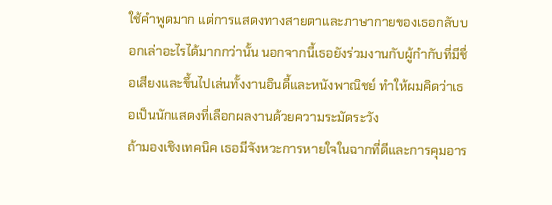ใช้คำพูดมาก แต่การแสดงทางสายตาและภาษากายของเธอกลับบอกเล่าอะไรได้มากกว่านั้น นอกจากนี้เธอยังร่วมงานกับผู้กำกับที่มีชื่อเสียงและขึ้นไปเล่นทั้งงานอินดี้และหนังพาณิชย์ ทำให้ผมคิดว่าเธอเป็นนักแสดงที่เลือกผลงานด้วยความระมัดระวัง
ถ้ามองเชิงเทคนิค เธอมีจังหวะการหายใจในฉากที่ดีและการคุมอาร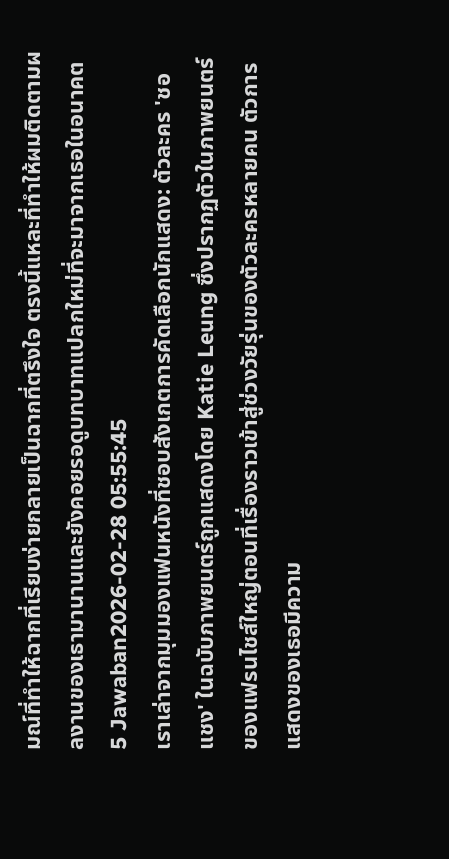มณ์ที่ทำให้ฉากที่เรียบง่ายกลายเป็นฉากที่ตรึงใจ ตรงนี้แหละที่ทำให้ผมติดตามผลงานของเธามานานและยังคอยรอดูบทบาทแปลกใหม่ที่จะมาจากเธอในอนาคต
5 Jawaban2026-02-28 05:55:45
เราเล่าจากมุมมองแฟนหนังที่ชอบสังเกตการคัดเลือกนักแสดง: ตัวละคร 'ชอแชง' ในฉบับภาพยนตร์ถูกแสดงโดย Katie Leung ซึ่งปรากฏตัวในภาพยนตร์ของแฟรนไชส์ใหญ่ตอนที่เรื่องราวเข้าสู่ช่วงวัยรุ่นของตัวละครหลายคน ตัวการแสดงของเธอมีความ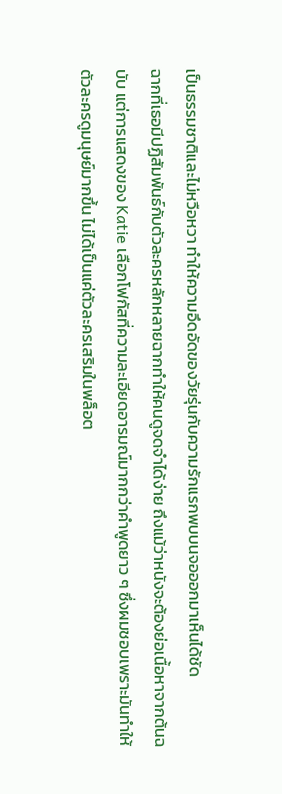เป็นธรรมชาติและไม่หวือหวา ทำให้ความอึดอัดของวัยรุ่นกับความรักแรกพบบนจอออกมาเห็นได้ชัด
ฉากที่เธอมีปฏิสัมพันธ์กับตัวละครหลักหลายฉากทำให้คนดูจดจำได้ง่าย ถึงแม้ว่าหนังจะต้องย่อเนื้อหาจากต้นฉบับ แต่การแสดงของ Katie เลือกโฟกัสที่ความละเอียดอารมณ์มากกว่าคำพูดยาว ๆ ซึ่งผมชอบเพราะมันทำให้ตัวละครดูมนุษย์มากขึ้น ไม่ได้เป็นแค่ตัวละครเสริมในพล็อต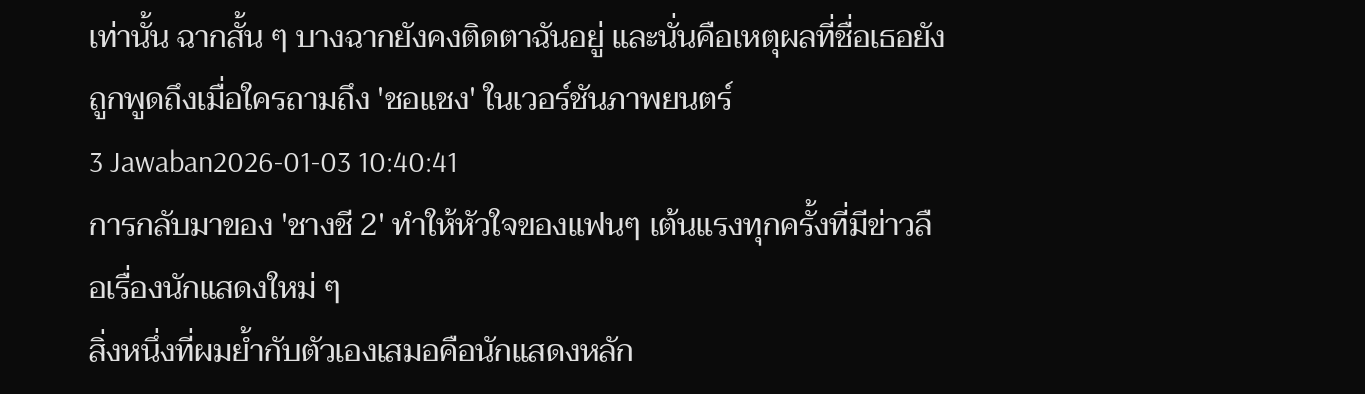เท่านั้น ฉากสั้น ๆ บางฉากยังคงติดตาฉันอยู่ และนั่นคือเหตุผลที่ชื่อเธอยังถูกพูดถึงเมื่อใครถามถึง 'ชอแชง' ในเวอร์ชันภาพยนตร์
3 Jawaban2026-01-03 10:40:41
การกลับมาของ 'ชางชี 2' ทำให้หัวใจของแฟนๆ เต้นแรงทุกครั้งที่มีข่าวลือเรื่องนักแสดงใหม่ ๆ
สิ่งหนึ่งที่ผมย้ำกับตัวเองเสมอคือนักแสดงหลัก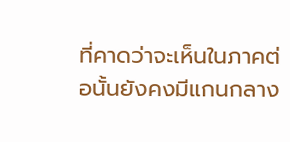ที่คาดว่าจะเห็นในภาคต่อนั้นยังคงมีแกนกลาง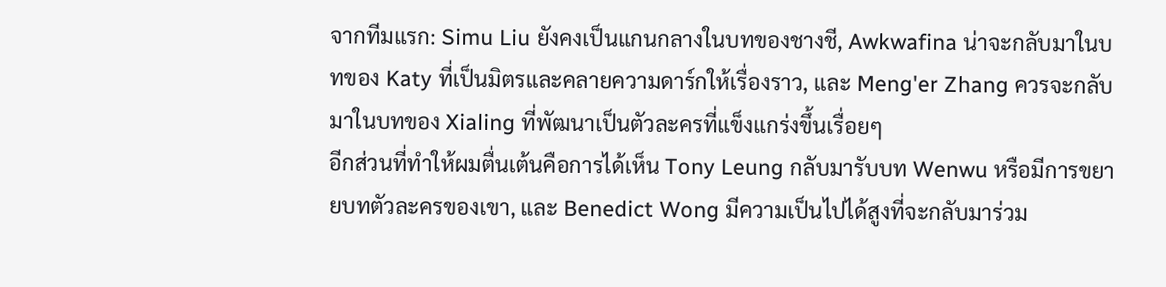จากทีมแรก: Simu Liu ยังคงเป็นแกนกลางในบทของชางชี, Awkwafina น่าจะกลับมาในบทของ Katy ที่เป็นมิตรและคลายความดาร์กให้เรื่องราว, และ Meng'er Zhang ควรจะกลับมาในบทของ Xialing ที่พัฒนาเป็นตัวละครที่แข็งแกร่งขึ้นเรื่อยๆ
อีกส่วนที่ทำให้ผมตื่นเต้นคือการได้เห็น Tony Leung กลับมารับบท Wenwu หรือมีการขยายบทตัวละครของเขา, และ Benedict Wong มีความเป็นไปได้สูงที่จะกลับมาร่วม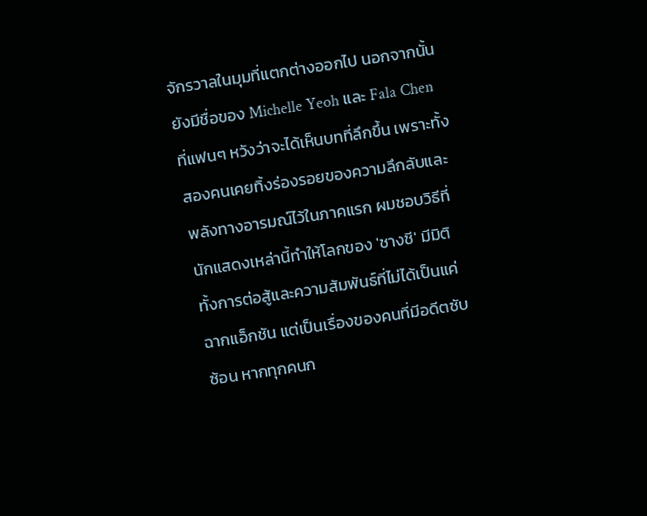จักรวาลในมุมที่แตกต่างออกไป นอกจากนั้นยังมีชื่อของ Michelle Yeoh และ Fala Chen ที่แฟนๆ หวังว่าจะได้เห็นบทที่ลึกขึ้น เพราะทั้งสองคนเคยทิ้งร่องรอยของความลึกลับและพลังทางอารมณ์ไว้ในภาคแรก ผมชอบวิธีที่นักแสดงเหล่านี้ทำให้โลกของ 'ชางชี' มีมิติ ทั้งการต่อสู้และความสัมพันธ์ที่ไม่ได้เป็นแค่ฉากแอ็กชัน แต่เป็นเรื่องของคนที่มีอดีตซับซ้อน หากทุกคนก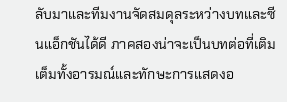ลับมาและทีมงานจัดสมดุลระหว่างบทและซีนแอ็กชันได้ดี ภาคสองน่าจะเป็นบทต่อที่เติมเต็มทั้งอารมณ์และทักษะการแสดงอ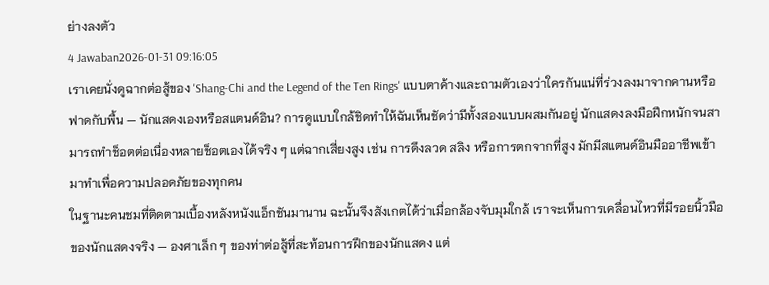ย่างลงตัว
4 Jawaban2026-01-31 09:16:05
เราเคยนั่งดูฉากต่อสู้ของ 'Shang-Chi and the Legend of the Ten Rings' แบบตาค้างและถามตัวเองว่าใครกันแน่ที่ร่วงลงมาจากคานหรือฟาดกับพื้น — นักแสดงเองหรือสแตนด์อิน? การดูแบบใกล้ชิดทำให้ฉันเห็นชัดว่ามีทั้งสองแบบผสมกันอยู่ นักแสดงลงมือฝึกหนักจนสามารถทำช็อตต่อเนื่องหลายช็อตเองได้จริง ๆ แต่ฉากเสี่ยงสูง เช่น การดึงลวด สลิง หรือการตกจากที่สูง มักมีสแตนด์อินมืออาชีพเข้ามาทำเพื่อความปลอดภัยของทุกคน
ในฐานะคนชมที่ติดตามเบื้องหลังหนังแอ็กชันมานาน ฉะนั้นจึงสังเกตได้ว่าเมื่อกล้องจับมุมใกล้ เราจะเห็นการเคลื่อนไหวที่มีรอยนิ้วมือของนักแสดงจริง — องศาเล็ก ๆ ของท่าต่อสู้ที่สะท้อนการฝึกของนักแสดง แต่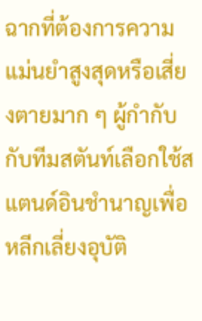ฉากที่ต้องการความแม่นยำสูงสุดหรือเสี่ยงตายมาก ๆ ผู้กำกับกับทีมสตันท์เลือกใช้สแตนด์อินชำนาญเพื่อหลีกเลี่ยงอุบัติ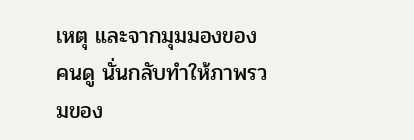เหตุ และจากมุมมองของคนดู นั่นกลับทำให้ภาพรวมของ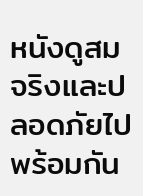หนังดูสมจริงและปลอดภัยไปพร้อมกัน